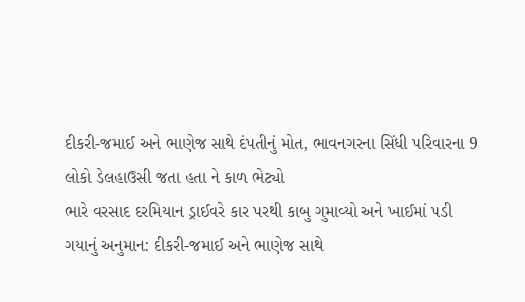દીકરી-જમાઈ અને ભાણેજ સાથે દંપતીનું મોત, ભાવનગરના સિંધી પરિવારના 9 લોકો ડેલહાઉસી જતા હતા ને કાળ ભેટ્યો
ભારે વરસાદ દરમિયાન ડ્રાઈવરે કાર પરથી કાબુ ગુમાવ્યો અને ખાઈમાં પડી ગયાનું અનુમાન: દીકરી-જમાઈ અને ભાણેજ સાથે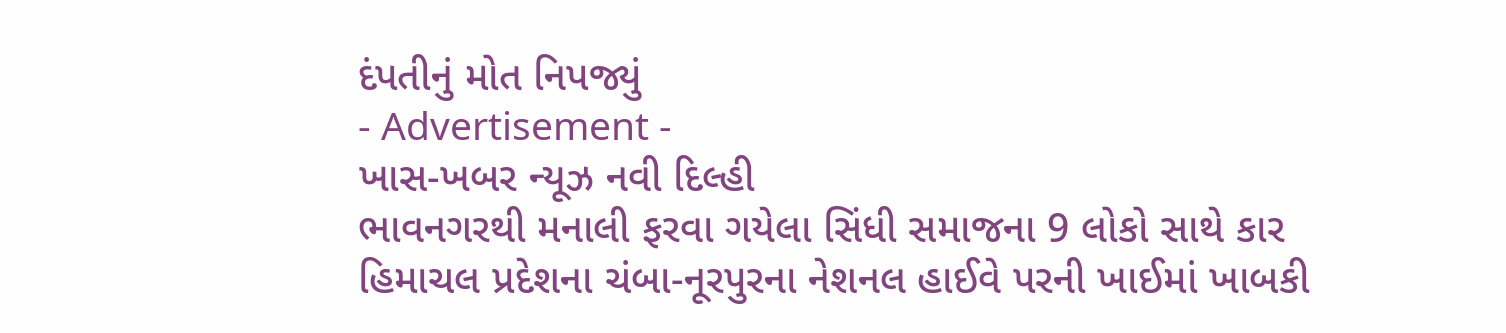દંપતીનું મોત નિપજ્યું
- Advertisement -
ખાસ-ખબર ન્યૂઝ નવી દિલ્હી
ભાવનગરથી મનાલી ફરવા ગયેલા સિંધી સમાજના 9 લોકો સાથે કાર હિમાચલ પ્રદેશના ચંબા-નૂરપુરના નેશનલ હાઈવે પરની ખાઈમાં ખાબકી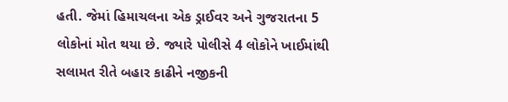હતી. જેમાં હિમાચલના એક ડ્રાઈવર અને ગુજરાતના 5 લોકોનાં મોત થયા છે. જ્યારે પોલીસે 4 લોકોને ખાઈમાંથી સલામત રીતે બહાર કાઢીને નજીકની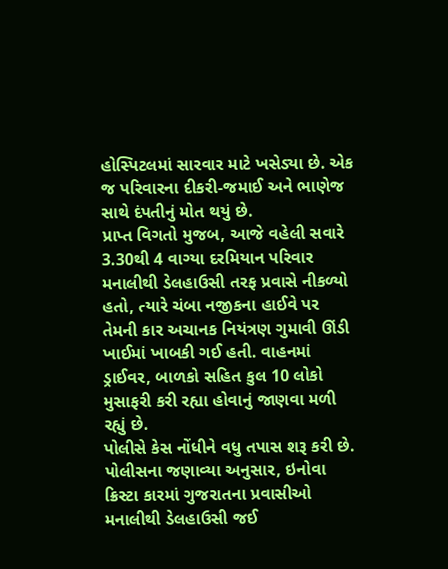હોસ્પિટલમાં સારવાર માટે ખસેડ્યા છે. એક જ પરિવારના દીકરી-જમાઈ અને ભાણેજ સાથે દંપતીનું મોત થયું છે.
પ્રાપ્ત વિગતો મુજબ, આજે વહેલી સવારે 3.30થી 4 વાગ્યા દરમિયાન પરિવાર મનાલીથી ડેલહાઉસી તરફ પ્રવાસે નીકળ્યો હતો, ત્યારે ચંબા નજીકના હાઈવે પર તેમની કાર અચાનક નિયંત્રણ ગુમાવી ઊંડી ખાઈમાં ખાબકી ગઈ હતી. વાહનમાં ડ્રાઈવર, બાળકો સહિત કુલ 10 લોકો મુસાફરી કરી રહ્યા હોવાનું જાણવા મળી રહ્યું છે.
પોલીસે કેસ નોંધીને વધુ તપાસ શરૂ કરી છે. પોલીસના જણાવ્યા અનુસાર, ઇનોવા ક્રિસ્ટા કારમાં ગુજરાતના પ્રવાસીઓ મનાલીથી ડેલહાઉસી જઈ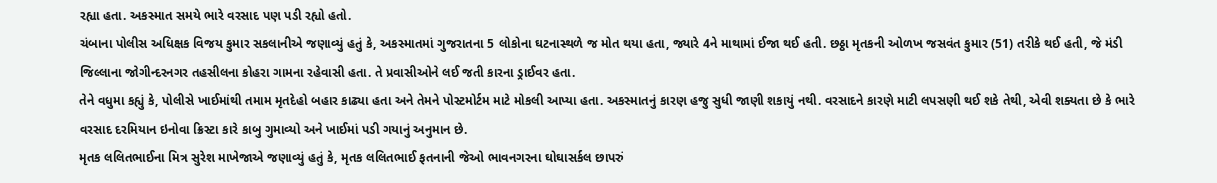રહ્યા હતા. અકસ્માત સમયે ભારે વરસાદ પણ પડી રહ્યો હતો.
ચંબાના પોલીસ અધિક્ષક વિજય કુમાર સકલાનીએ જણાવ્યું હતું કે, અકસ્માતમાં ગુજરાતના 5 લોકોના ઘટનાસ્થળે જ મોત થયા હતા, જ્યારે 4ને માથામાં ઈજા થઈ હતી. છઠ્ઠા મૃતકની ઓળખ જસવંત કુમાર (51) તરીકે થઈ હતી, જે મંડી જિલ્લાના જોગીન્દરનગર તહસીલના કોહરા ગામના રહેવાસી હતા. તે પ્રવાસીઓને લઈ જતી કારના ડ્રાઈવર હતા.
તેને વધુમા કહ્યું કે, પોલીસે ખાઈમાંથી તમામ મૃતદેહો બહાર કાઢ્યા હતા અને તેમને પોસ્ટમોર્ટમ માટે મોકલી આપ્યા હતા. અકસ્માતનું કારણ હજુ સુધી જાણી શકાયું નથી. વરસાદને કારણે માટી લપસણી થઈ શકે તેથી, એવી શક્યતા છે કે ભારે વરસાદ દરમિયાન ઇનોવા ક્રિસ્ટા કારે કાબુ ગુમાવ્યો અને ખાઈમાં પડી ગયાનું અનુમાન છે.
મૃતક લલિતભાઈના મિત્ર સુરેશ માખેજાએ જણાવ્યું હતું કે, મૃતક લલિતભાઈ ફતનાની જેઓ ભાવનગરના ઘોઘાસર્કલ છાપરું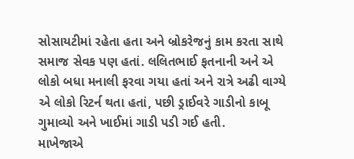સોસાયટીમાં રહેતા હતા અને બ્રોકરેજનું કામ કરતા સાથે સમાજ સેવક પણ હતાં. લલિતભાઈ ફતનાની અને એ લોકો બધા મનાલી ફરવા ગયા હતાં અને રાત્રે અઢી વાગ્યે એ લોકો રિટર્ન થતા હતાં, પછી ડ્રાઈવરે ગાડીનો કાબૂ ગુમાવ્યો અને ખાઈમાં ગાડી પડી ગઈ હતી.
માખેજાએ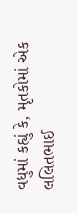વધુમાં કહ્યું કે, મૃતકોમાં એક લલિતભાઈ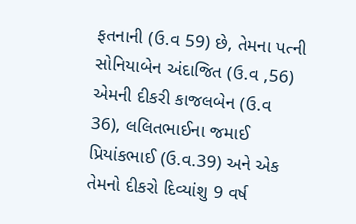ફતનાની (ઉ.વ 59) છે, તેમના પત્ની સોનિયાબેન અંદાજિત (ઉ.વ ,56) એમની દીકરી કાજલબેન (ઉ.વ 36), લલિતભાઈના જમાઈ પ્રિયાંકભાઈ (ઉ.વ.39) અને એક તેમનો દીકરો દિવ્યાંશુ 9 વર્ષ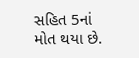સહિત 5નાં મોત થયા છે.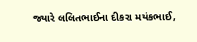જ્યારે લલિતભાઈના દીકરા મયંકભાઈ,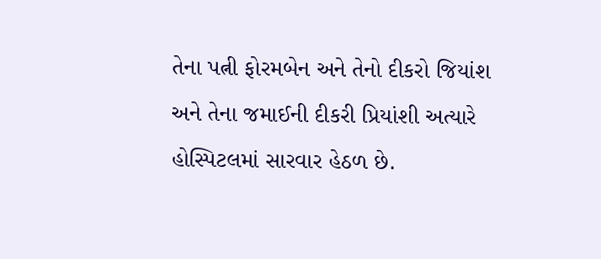તેના પત્ની ફોરમબેન અને તેનો દીકરો જિયાંશ અને તેના જમાઈની દીકરી પ્રિયાંશી અત્યારે હોસ્પિટલમાં સારવાર હેઠળ છે.